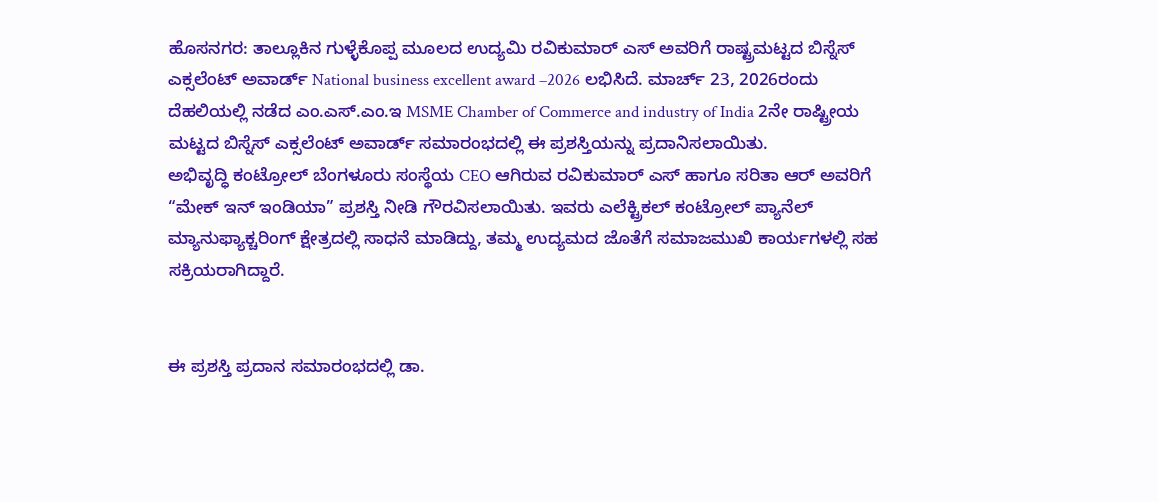ಹೊಸನಗರ: ತಾಲ್ಲೂಕಿನ ಗುಳ್ಳೆಕೊಪ್ಪ ಮೂಲದ ಉದ್ಯಮಿ ರವಿಕುಮಾರ್ ಎಸ್ ಅವರಿಗೆ ರಾಷ್ಟ್ರಮಟ್ಟದ ಬಿಸ್ನೆಸ್ ಎಕ್ಸಲೆಂಟ್ ಅವಾರ್ಡ್ National business excellent award –2026 ಲಭಿಸಿದೆ. ಮಾರ್ಚ್ 23, 2026ರಂದು ದೆಹಲಿಯಲ್ಲಿ ನಡೆದ ಎಂ.ಎಸ್.ಎಂ.ಇ MSME Chamber of Commerce and industry of India 2ನೇ ರಾಷ್ಟ್ರೀಯ ಮಟ್ಟದ ಬಿಸ್ನೆಸ್ ಎಕ್ಸಲೆಂಟ್ ಅವಾರ್ಡ್ ಸಮಾರಂಭದಲ್ಲಿ ಈ ಪ್ರಶಸ್ತಿಯನ್ನು ಪ್ರದಾನಿಸಲಾಯಿತು.
ಅಭಿವೃದ್ಧಿ ಕಂಟ್ರೋಲ್ ಬೆಂಗಳೂರು ಸಂಸ್ಥೆಯ CEO ಆಗಿರುವ ರವಿಕುಮಾರ್ ಎಸ್ ಹಾಗೂ ಸರಿತಾ ಆರ್ ಅವರಿಗೆ “ಮೇಕ್ ಇನ್ ಇಂಡಿಯಾ” ಪ್ರಶಸ್ತಿ ನೀಡಿ ಗೌರವಿಸಲಾಯಿತು. ಇವರು ಎಲೆಕ್ಟ್ರಿಕಲ್ ಕಂಟ್ರೋಲ್ ಪ್ಯಾನೆಲ್ ಮ್ಯಾನುಫ್ಯಾಕ್ಚರಿಂಗ್ ಕ್ಷೇತ್ರದಲ್ಲಿ ಸಾಧನೆ ಮಾಡಿದ್ದು, ತಮ್ಮ ಉದ್ಯಮದ ಜೊತೆಗೆ ಸಮಾಜಮುಖಿ ಕಾರ್ಯಗಳಲ್ಲಿ ಸಹ ಸಕ್ರಿಯರಾಗಿದ್ದಾರೆ.


ಈ ಪ್ರಶಸ್ತಿ ಪ್ರದಾನ ಸಮಾರಂಭದಲ್ಲಿ ಡಾ.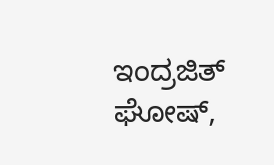ಇಂದ್ರಜಿತ್ ಘೋಷ್,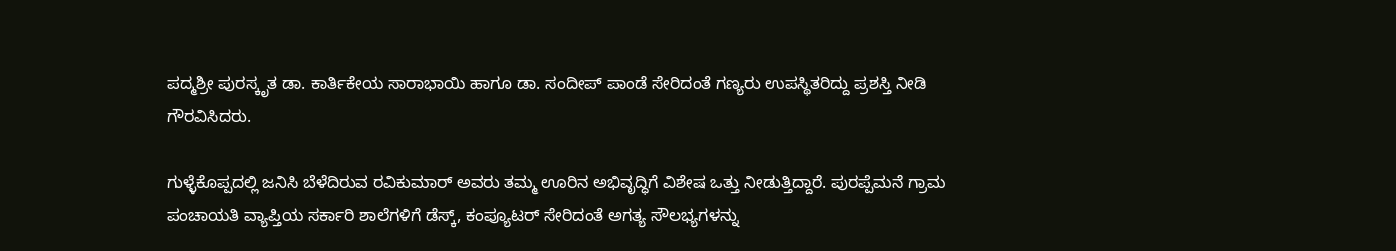ಪದ್ಮಶ್ರೀ ಪುರಸ್ಕೃತ ಡಾ. ಕಾರ್ತಿಕೇಯ ಸಾರಾಭಾಯಿ ಹಾಗೂ ಡಾ. ಸಂದೀಪ್ ಪಾಂಡೆ ಸೇರಿದಂತೆ ಗಣ್ಯರು ಉಪಸ್ಥಿತರಿದ್ದು ಪ್ರಶಸ್ತಿ ನೀಡಿ ಗೌರವಿಸಿದರು.

ಗುಳ್ಳೆಕೊಪ್ಪದಲ್ಲಿ ಜನಿಸಿ ಬೆಳೆದಿರುವ ರವಿಕುಮಾರ್ ಅವರು ತಮ್ಮ ಊರಿನ ಅಭಿವೃದ್ಧಿಗೆ ವಿಶೇಷ ಒತ್ತು ನೀಡುತ್ತಿದ್ದಾರೆ. ಪುರಪ್ಪೆಮನೆ ಗ್ರಾಮ ಪಂಚಾಯತಿ ವ್ಯಾಪ್ತಿಯ ಸರ್ಕಾರಿ ಶಾಲೆಗಳಿಗೆ ಡೆಸ್ಕ್, ಕಂಪ್ಯೂಟರ್ ಸೇರಿದಂತೆ ಅಗತ್ಯ ಸೌಲಭ್ಯಗಳನ್ನು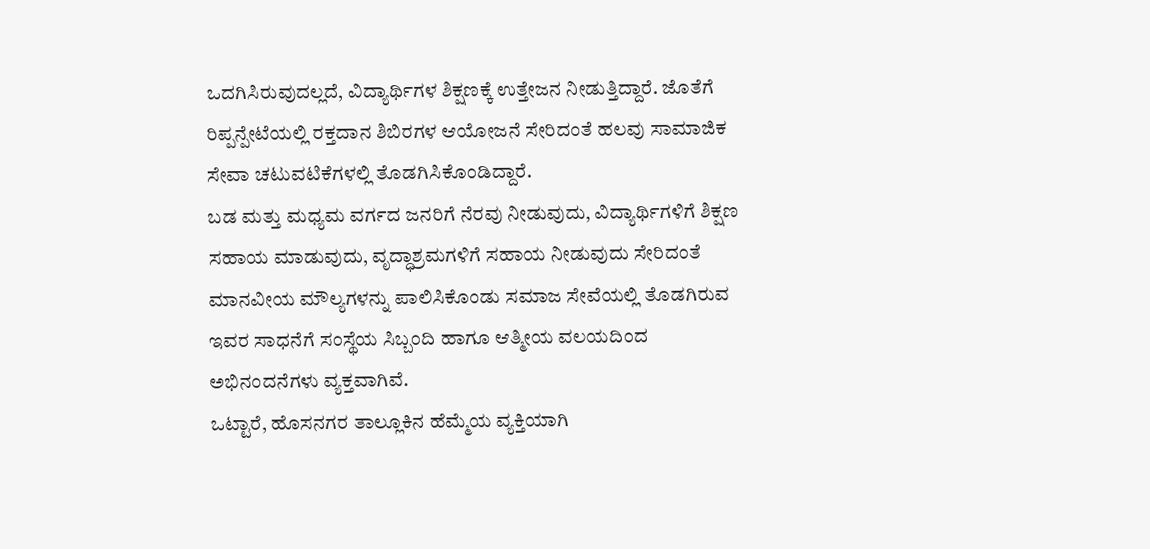ಒದಗಿಸಿರುವುದಲ್ಲದೆ, ವಿದ್ಯಾರ್ಥಿಗಳ ಶಿಕ್ಷಣಕ್ಕೆ ಉತ್ತೇಜನ ನೀಡುತ್ತಿದ್ದಾರೆ. ಜೊತೆಗೆ ರಿಪ್ಪನ್ಪೇಟೆಯಲ್ಲಿ ರಕ್ತದಾನ ಶಿಬಿರಗಳ ಆಯೋಜನೆ ಸೇರಿದಂತೆ ಹಲವು ಸಾಮಾಜಿಕ ಸೇವಾ ಚಟುವಟಿಕೆಗಳಲ್ಲಿ ತೊಡಗಿಸಿಕೊಂಡಿದ್ದಾರೆ.
ಬಡ ಮತ್ತು ಮಧ್ಯಮ ವರ್ಗದ ಜನರಿಗೆ ನೆರವು ನೀಡುವುದು, ವಿದ್ಯಾರ್ಥಿಗಳಿಗೆ ಶಿಕ್ಷಣ ಸಹಾಯ ಮಾಡುವುದು, ವೃದ್ಧಾಶ್ರಮಗಳಿಗೆ ಸಹಾಯ ನೀಡುವುದು ಸೇರಿದಂತೆ ಮಾನವೀಯ ಮೌಲ್ಯಗಳನ್ನು ಪಾಲಿಸಿಕೊಂಡು ಸಮಾಜ ಸೇವೆಯಲ್ಲಿ ತೊಡಗಿರುವ ಇವರ ಸಾಧನೆಗೆ ಸಂಸ್ಥೆಯ ಸಿಬ್ಬಂದಿ ಹಾಗೂ ಆತ್ಮೀಯ ವಲಯದಿಂದ ಅಭಿನಂದನೆಗಳು ವ್ಯಕ್ತವಾಗಿವೆ.
ಒಟ್ಟಾರೆ, ಹೊಸನಗರ ತಾಲ್ಲೂಕಿನ ಹೆಮ್ಮೆಯ ವ್ಯಕ್ತಿಯಾಗಿ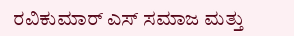ರವಿಕುಮಾರ್ ಎಸ್ ಸಮಾಜ ಮತ್ತು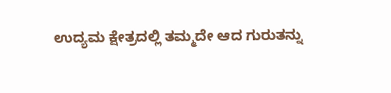ಉದ್ಯಮ ಕ್ಷೇತ್ರದಲ್ಲಿ ತಮ್ಮದೇ ಆದ ಗುರುತನ್ನು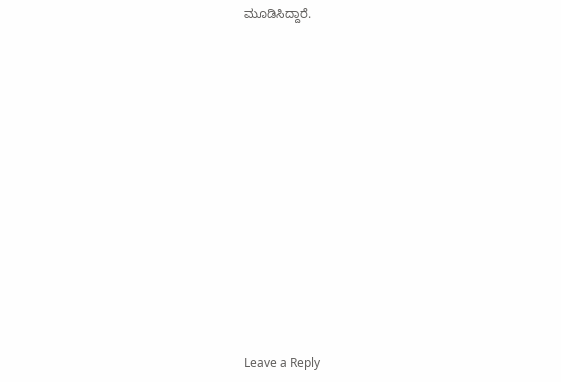ಮೂಡಿಸಿದ್ದಾರೆ.

















Leave a Reply